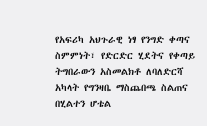የአፍሪካ አህጉራዊ ነፃ የንግድ ቀጣና ስምምነት፣ የድርድር ሂደትና የቀጣይ ትግበራውን አስመልክቶ ለባለድርሻ አካላት የግንዛቤ ማስጨበጫ ስልጠና በሂልተን ሆቴል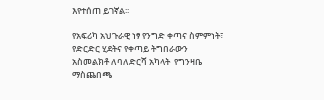እየተሰጠ ይገኛል፡፡

የአፍሪካ አህጉራዊ ነፃ የንግድ ቀጣና ስምምነት፣ የድርድር ሂደትና የቀጣይ ትግበራውን አስመልክቶ ለባለድርሻ አካላት  የግንዛቤ ማስጨበጫ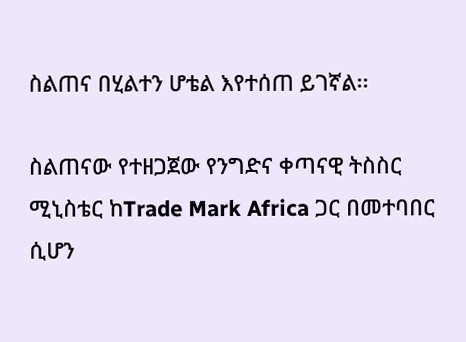ስልጠና በሂልተን ሆቴል እየተሰጠ ይገኛል፡፡

ስልጠናው የተዘጋጀው የንግድና ቀጣናዊ ትስስር ሚኒስቴር ከTrade Mark Africa ጋር በመተባበር ሲሆን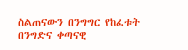ስልጠናውን በንግግር የከፈቱት በንግድና ቀጣናዊ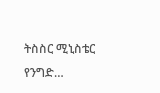ትስስር ሚኒስቴር የንግድ…